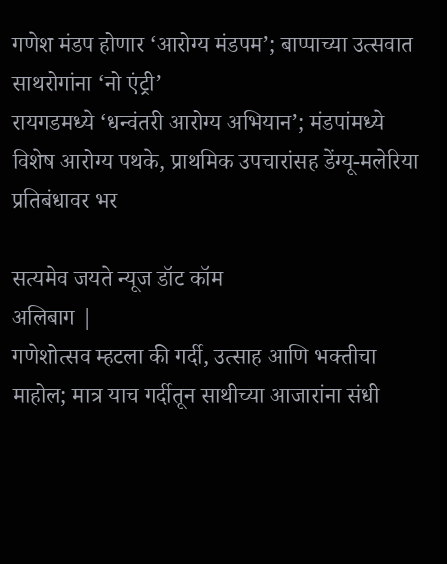गणेश मंडप होणार ‘आरोग्य मंडपम’; बाप्पाच्या उत्सवात साथरोगांना ‘नो एंट्री’
रायगडमध्ये ‘धन्वंतरी आरोग्य अभियान’; मंडपांमध्ये विशेष आरोग्य पथके, प्राथमिक उपचारांसह डेंग्यू-मलेरिया प्रतिबंधावर भर

सत्यमेव जयते न्यूज डॉट कॉम
अलिबाग |
गणेशोत्सव म्हटला की गर्दी, उत्साह आणि भक्तीचा माहोल; मात्र याच गर्दीतून साथीच्या आजारांना संधी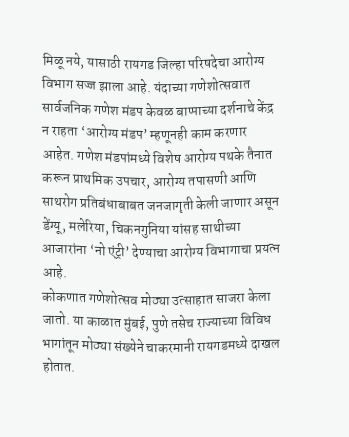मिळू नये, यासाठी रायगड जिल्हा परिषदेचा आरोग्य विभाग सज्ज झाला आहे. यंदाच्या गणेशोत्सवात सार्वजनिक गणेश मंडप केवळ बाप्पाच्या दर्शनाचे केंद्र न राहता ‘आरोग्य मंडप’ म्हणूनही काम करणार आहेत. गणेश मंडपांमध्ये विशेष आरोग्य पथके तैनात करून प्राथमिक उपचार, आरोग्य तपासणी आणि साथरोग प्रतिबंधाबाबत जनजागृती केली जाणार असून डेंग्यू, मलेरिया, चिकनगुनिया यांसह साथीच्या आजारांना ‘नो एंट्री’ देण्याचा आरोग्य विभागाचा प्रयत्न आहे.
कोकणात गणेशोत्सव मोठ्या उत्साहात साजरा केला जातो. या काळात मुंबई, पुणे तसेच राज्याच्या विविध भागांतून मोठ्या संख्येने चाकरमानी रायगडमध्ये दाखल होतात.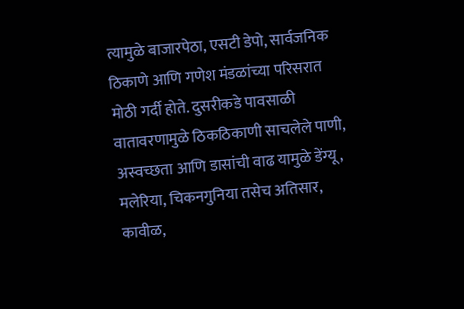त्यामुळे बाजारपेठा, एसटी डेपो, सार्वजनिक ठिकाणे आणि गणेश मंडळांच्या परिसरात मोठी गर्दी होते. दुसरीकडे पावसाळी वातावरणामुळे ठिकठिकाणी साचलेले पाणी, अस्वच्छता आणि डासांची वाढ यामुळे डेंग्यू, मलेरिया, चिकनगुनिया तसेच अतिसार, कावीळ,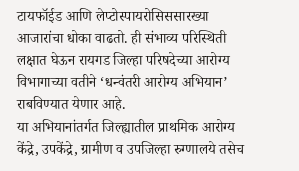टायफॉईड आणि लेप्टोस्पायरोसिससारख्या आजारांचा धोका वाढतो. ही संभाव्य परिस्थिती लक्षात घेऊन रायगड जिल्हा परिषदेच्या आरोग्य विभागाच्या वतीने ‘धन्वंतरी आरोग्य अभियान’ राबविण्यात येणार आहे.
या अभियानांतर्गत जिल्ह्यातील प्राथमिक आरोग्य केंद्रे, उपकेंद्रे, ग्रामीण व उपजिल्हा रुग्णालये तसेच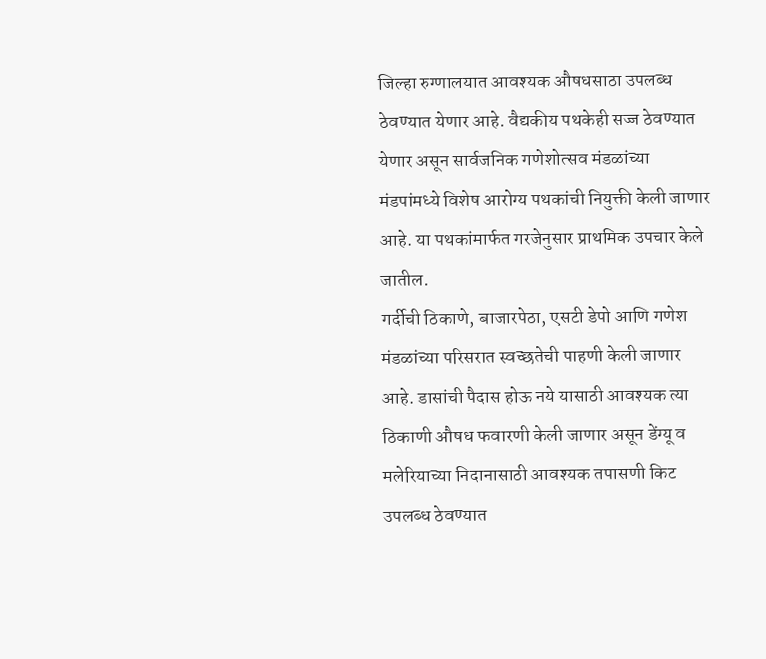जिल्हा रुग्णालयात आवश्यक औषधसाठा उपलब्ध ठेवण्यात येणार आहे. वैद्यकीय पथकेही सज्ज ठेवण्यात येणार असून सार्वजनिक गणेशोत्सव मंडळांच्या मंडपांमध्ये विशेष आरोग्य पथकांची नियुक्ती केली जाणार आहे. या पथकांमार्फत गरजेनुसार प्राथमिक उपचार केले जातील.
गर्दीची ठिकाणे, बाजारपेठा, एसटी डेपो आणि गणेश मंडळांच्या परिसरात स्वच्छतेची पाहणी केली जाणार आहे. डासांची पैदास होऊ नये यासाठी आवश्यक त्या ठिकाणी औषध फवारणी केली जाणार असून डेंग्यू व मलेरियाच्या निदानासाठी आवश्यक तपासणी किट उपलब्ध ठेवण्यात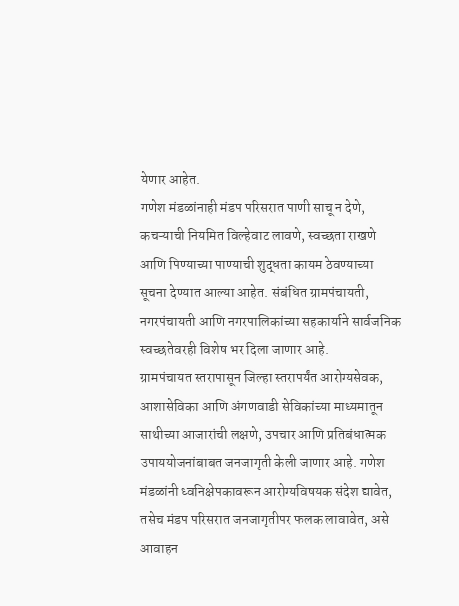येणार आहेत.
गणेश मंडळांनाही मंडप परिसरात पाणी साचू न देणे, कचऱ्याची नियमित विल्हेवाट लावणे, स्वच्छता राखणे आणि पिण्याच्या पाण्याची शुद्धता कायम ठेवण्याच्या सूचना देण्यात आल्या आहेत. संबंधित ग्रामपंचायती, नगरपंचायती आणि नगरपालिकांच्या सहकार्याने सार्वजनिक स्वच्छतेवरही विशेष भर दिला जाणार आहे.
ग्रामपंचायत स्तरापासून जिल्हा स्तरापर्यंत आरोग्यसेवक, आशासेविका आणि अंगणवाडी सेविकांच्या माध्यमातून साथीच्या आजारांची लक्षणे, उपचार आणि प्रतिबंधात्मक उपाययोजनांबाबत जनजागृती केली जाणार आहे. गणेश मंडळांनी ध्वनिक्षेपकावरून आरोग्यविषयक संदेश द्यावेत, तसेच मंडप परिसरात जनजागृतीपर फलक लावावेत, असे आवाहन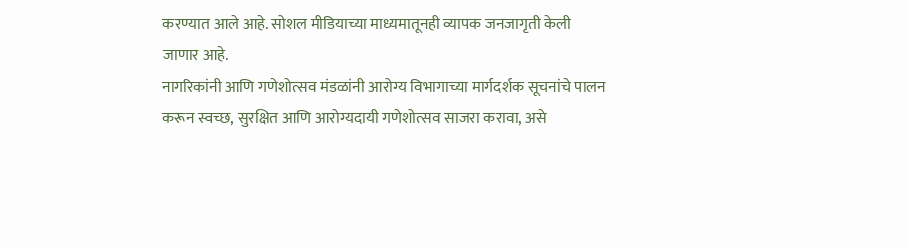करण्यात आले आहे. सोशल मीडियाच्या माध्यमातूनही व्यापक जनजागृती केली जाणार आहे.
नागरिकांनी आणि गणेशोत्सव मंडळांनी आरोग्य विभागाच्या मार्गदर्शक सूचनांचे पालन करून स्वच्छ, सुरक्षित आणि आरोग्यदायी गणेशोत्सव साजरा करावा, असे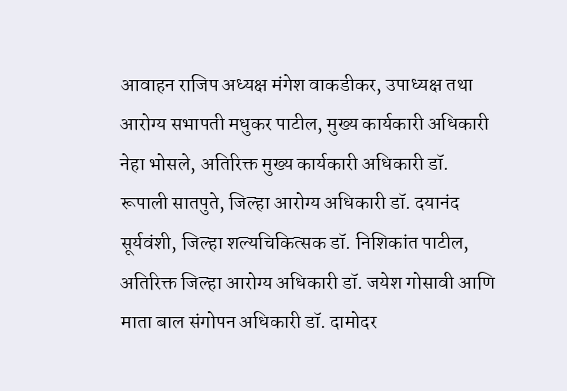आवाहन राजिप अध्यक्ष मंगेश वाकडीकर, उपाध्यक्ष तथा आरोग्य सभापती मधुकर पाटील, मुख्य कार्यकारी अधिकारी नेहा भोसले, अतिरिक्त मुख्य कार्यकारी अधिकारी डॉ. रूपाली सातपुते, जिल्हा आरोग्य अधिकारी डॉ. दयानंद सूर्यवंशी, जिल्हा शल्यचिकित्सक डॉ. निशिकांत पाटील, अतिरिक्त जिल्हा आरोग्य अधिकारी डॉ. जयेश गोसावी आणि माता बाल संगोपन अधिकारी डॉ. दामोदर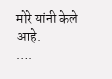मोरे यांनी केले आहे.
….